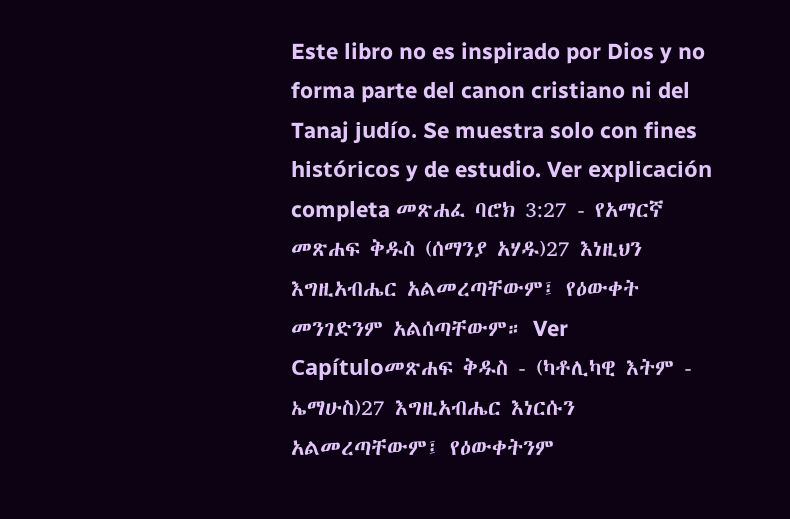Este libro no es inspirado por Dios y no forma parte del canon cristiano ni del Tanaj judío. Se muestra solo con fines históricos y de estudio. Ver explicación completa መጽሐፈ ባሮክ 3:27 - የአማርኛ መጽሐፍ ቅዱስ (ሰማንያ አሃዱ)27 እነዚህን እግዚአብሔር አልመረጣቸውም፤ የዕውቀት መንገድንም አልሰጣቸውም። Ver Capítuloመጽሐፍ ቅዱስ - (ካቶሊካዊ እትም - ኤማሁስ)27 እግዚአብሔር እነርሱን አልመረጣቸውም፤ የዕውቀትንም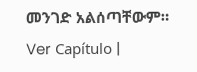መንገድ አልሰጣቸውም። Ver Capítulo |